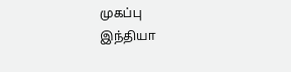முகப்பு
இந்தியா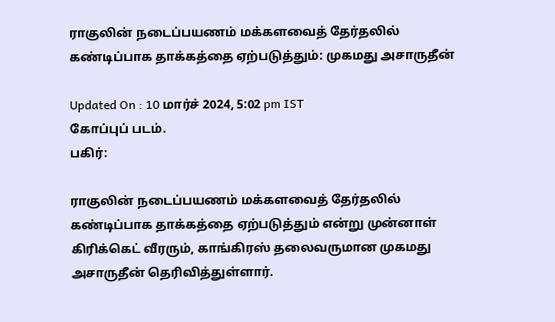ராகுலின் நடைப்பயணம் மக்களவைத் தேர்தலில் கண்டிப்பாக தாக்கத்தை ஏற்படுத்தும்: முகமது அசாருதீன்

Updated On : 10 மார்ச் 2024, 5:02 pm IST
கோப்புப் படம்.
பகிர்:

ராகுலின் நடைப்பயணம் மக்களவைத் தேர்தலில் கண்டிப்பாக தாக்கத்தை ஏற்படுத்தும் என்று முன்னாள் கிரிக்கெட் வீரரும், காங்கிரஸ் தலைவருமான முகமது அசாருதீன் தெரிவித்துள்ளார்.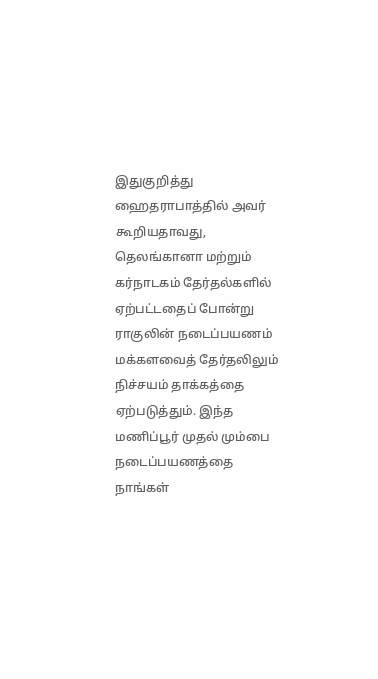இதுகுறித்து ஹைதராபாத்தில் அவர் கூறியதாவது, தெலங்கானா மற்றும் கர்நாடகம் தேர்தல்களில் ஏற்பட்டதைப் போன்று ராகுலின் நடைப்பயணம் மக்களவைத் தேர்தலிலும் நிச்சயம் தாக்கத்தை ஏற்படுத்தும். இந்த மணிப்பூர் முதல் மும்பை நடைப்பயணத்தை நாங்கள்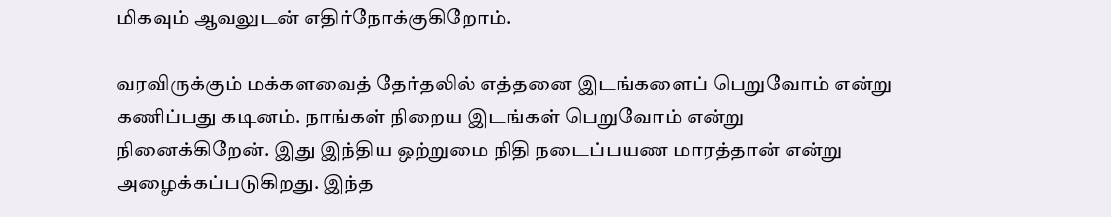மிகவும் ஆவலுடன் எதிர்நோக்குகிறோம்.

வரவிருக்கும் மக்களவைத் தேர்தலில் எத்தனை இடங்களைப் பெறுவோம் என்று கணிப்பது கடினம். நாங்கள் நிறைய இடங்கள் பெறுவோம் என்று நினைக்கிறேன். இது இந்திய ஒற்றுமை நிதி நடைப்பயண மாரத்தான் என்று அழைக்கப்படுகிறது. இந்த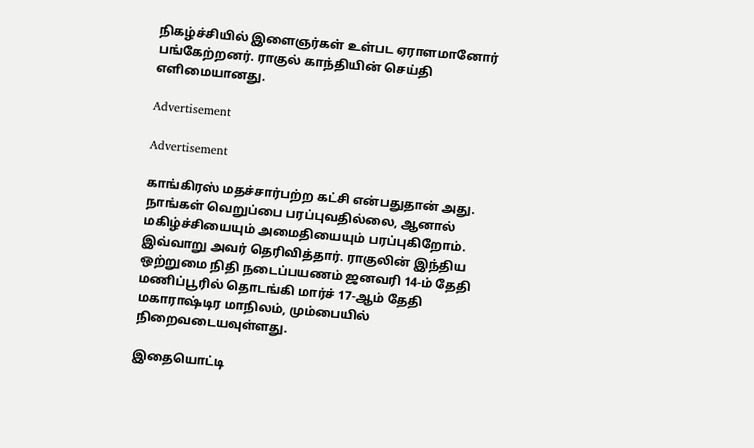நிகழ்ச்சியில் இளைஞர்கள் உள்பட ஏராளமானோர் பங்கேற்றனர். ராகுல் காந்தியின் செய்தி எளிமையானது.

Advertisement

Advertisement

காங்கிரஸ் மதச்சார்பற்ற கட்சி என்பதுதான் அது. நாங்கள் வெறுப்பை பரப்புவதில்லை, ஆனால் மகிழ்ச்சியையும் அமைதியையும் பரப்புகிறோம். இவ்வாறு அவர் தெரிவித்தார். ராகுலின் இந்திய ஒற்றுமை நிதி நடைப்பயணம் ஜனவரி 14-ம் தேதி மணிப்பூரில் தொடங்கி மார்ச் 17-ஆம் தேதி மகாராஷ்டிர மாநிலம், மும்பையில் நிறைவடையவுள்ளது.

இதையொட்டி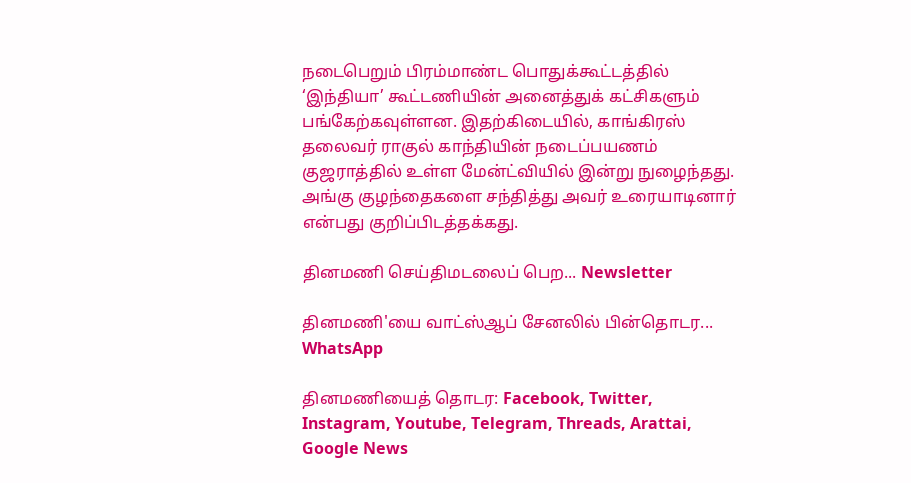நடைபெறும் பிரம்மாண்ட பொதுக்கூட்டத்தில் ‘இந்தியா’ கூட்டணியின் அனைத்துக் கட்சிகளும் பங்கேற்கவுள்ளன. இதற்கிடையில், காங்கிரஸ் தலைவர் ராகுல் காந்தியின் நடைப்பயணம் குஜராத்தில் உள்ள மேன்ட்வியில் இன்று நுழைந்தது. அங்கு குழந்தைகளை சந்தித்து அவர் உரையாடினார் என்பது குறிப்பிடத்தக்கது.

தினமணி செய்திமடலைப் பெற... Newsletter

தினமணி'யை வாட்ஸ்ஆப் சேனலில் பின்தொடர... WhatsApp

தினமணியைத் தொடர: Facebook, Twitter, Instagram, Youtube, Telegram, Threads, Arattai, Google News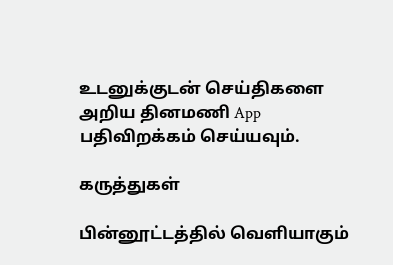உடனுக்குடன் செய்திகளை அறிய தினமணி App பதிவிறக்கம் செய்யவும்.

கருத்துகள்

பின்னூட்டத்தில் வெளியாகும்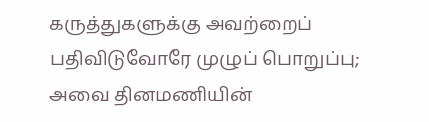கருத்துகளுக்கு அவற்றைப் பதிவிடுவோரே முழுப் பொறுப்பு; அவை தினமணியின்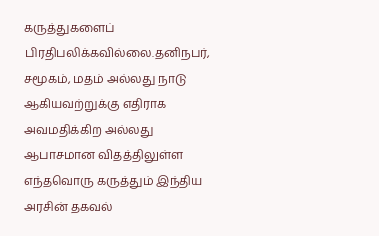கருத்துகளைப் பிரதிபலிக்கவில்லை.தனிநபர், சமூகம், மதம் அல்லது நாடு ஆகியவற்றுக்கு எதிராக அவமதிக்கிற அல்லது ஆபாசமான விதத்திலுள்ள எந்தவொரு கருத்தும் இந்திய அரசின் தகவல்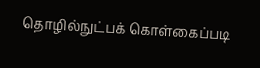தொழில்நுட்பக் கொள்கைப்படி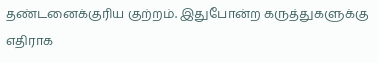தண்டனைக்குரிய குற்றம். இதுபோன்ற கருத்துகளுக்கு எதிராக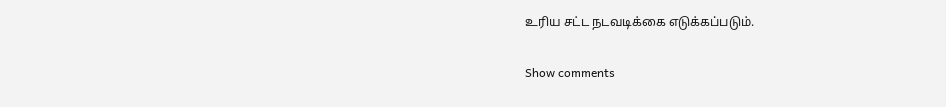உரிய சட்ட நடவடிக்கை எடுக்கப்படும்.

Show comments